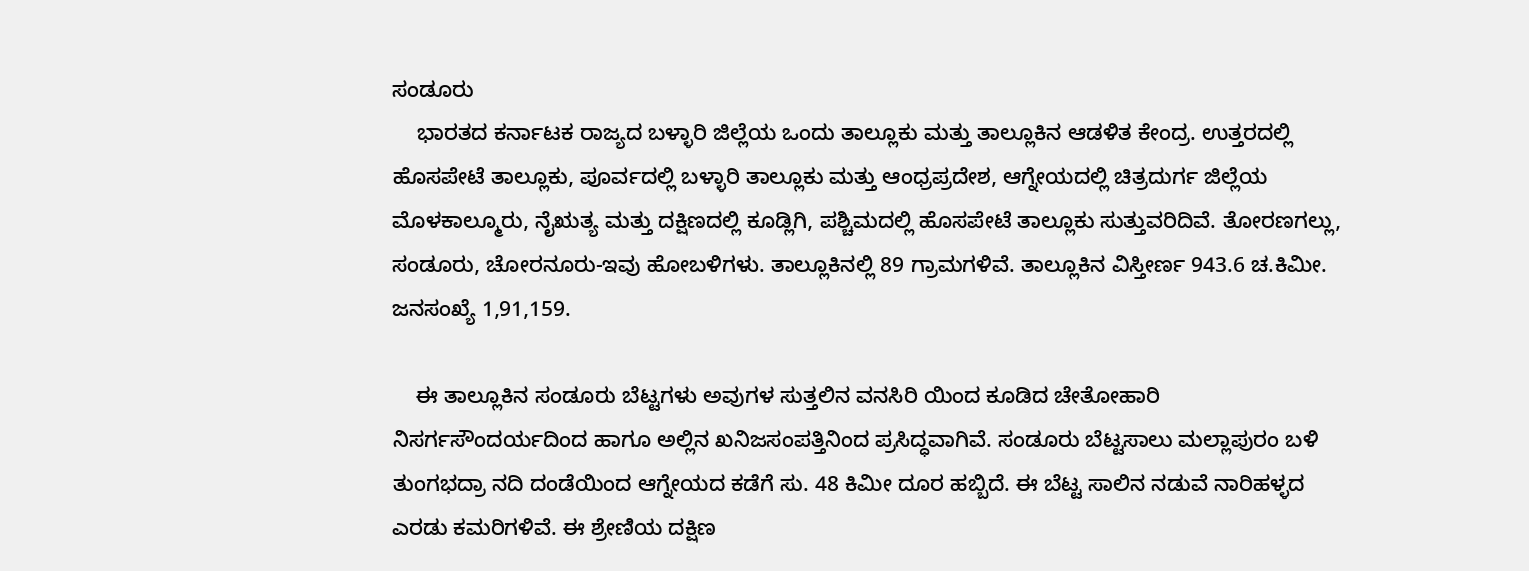ಸಂಡೂರು
    ಭಾರತದ ಕರ್ನಾಟಕ ರಾಜ್ಯದ ಬಳ್ಳಾರಿ ಜಿಲ್ಲೆಯ ಒಂದು ತಾಲ್ಲೂಕು ಮತ್ತು ತಾಲ್ಲೂಕಿನ ಆಡಳಿತ ಕೇಂದ್ರ. ಉತ್ತರದಲ್ಲಿ ಹೊಸಪೇಟೆ ತಾಲ್ಲೂಕು, ಪೂರ್ವದಲ್ಲಿ ಬಳ್ಳಾರಿ ತಾಲ್ಲೂಕು ಮತ್ತು ಆಂಧ್ರಪ್ರದೇಶ, ಆಗ್ನೇಯದಲ್ಲಿ ಚಿತ್ರದುರ್ಗ ಜಿಲ್ಲೆಯ ಮೊಳಕಾಲ್ಮೂರು, ನೈಋತ್ಯ ಮತ್ತು ದಕ್ಷಿಣದಲ್ಲಿ ಕೂಡ್ಲಿಗಿ, ಪಶ್ಚಿಮದಲ್ಲಿ ಹೊಸಪೇಟೆ ತಾಲ್ಲೂಕು ಸುತ್ತುವರಿದಿವೆ. ತೋರಣಗಲ್ಲು, ಸಂಡೂರು, ಚೋರನೂರು-ಇವು ಹೋಬಳಿಗಳು. ತಾಲ್ಲೂಕಿನಲ್ಲಿ 89 ಗ್ರಾಮಗಳಿವೆ. ತಾಲ್ಲೂಕಿನ ವಿಸ್ತೀರ್ಣ 943.6 ಚ.ಕಿಮೀ. ಜನಸಂಖ್ಯೆ 1,91,159.

    ಈ ತಾಲ್ಲೂಕಿನ ಸಂಡೂರು ಬೆಟ್ಟಗಳು ಅವುಗಳ ಸುತ್ತಲಿನ ವನಸಿರಿ ಯಿಂದ ಕೂಡಿದ ಚೇತೋಹಾರಿ ನಿಸರ್ಗಸೌಂದರ್ಯದಿಂದ ಹಾಗೂ ಅಲ್ಲಿನ ಖನಿಜಸಂಪತ್ತಿನಿಂದ ಪ್ರಸಿದ್ಧವಾಗಿವೆ. ಸಂಡೂರು ಬೆಟ್ಟಸಾಲು ಮಲ್ಲಾಪುರಂ ಬಳಿ ತುಂಗಭದ್ರಾ ನದಿ ದಂಡೆಯಿಂದ ಆಗ್ನೇಯದ ಕಡೆಗೆ ಸು. 48 ಕಿಮೀ ದೂರ ಹಬ್ಬಿದೆ. ಈ ಬೆಟ್ಟ ಸಾಲಿನ ನಡುವೆ ನಾರಿಹಳ್ಳದ ಎರಡು ಕಮರಿಗಳಿವೆ. ಈ ಶ್ರೇಣಿಯ ದಕ್ಷಿಣ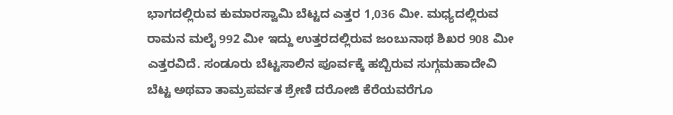ಭಾಗದಲ್ಲಿರುವ ಕುಮಾರಸ್ವಾಮಿ ಬೆಟ್ಟದ ಎತ್ತರ 1,036 ಮೀ. ಮಧ್ಯದಲ್ಲಿರುವ ರಾಮನ ಮಲೈ 992 ಮೀ ಇದ್ದು ಉತ್ತರದಲ್ಲಿರುವ ಜಂಬುನಾಥ ಶಿಖರ 908 ಮೀ ಎತ್ತರವಿದೆ. ಸಂಡೂರು ಬೆಟ್ಟಸಾಲಿನ ಪೂರ್ವಕ್ಕೆ ಹಬ್ಬಿರುವ ಸುಗ್ಗಮಹಾದೇವಿ ಬೆಟ್ಟ ಅಥವಾ ತಾಮ್ರಪರ್ವತ ಶ್ರೇಣಿ ದರೋಜಿ ಕೆರೆಯವರೆಗೂ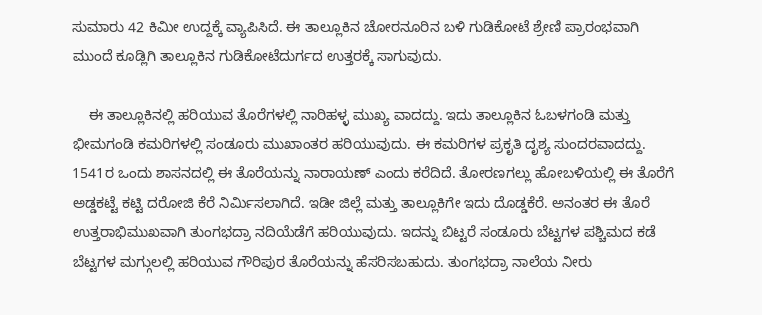ಸುಮಾರು 42 ಕಿಮೀ ಉದ್ದಕ್ಕೆ ವ್ಯಾಪಿಸಿದೆ. ಈ ತಾಲ್ಲೂಕಿನ ಚೋರನೂರಿನ ಬಳಿ ಗುಡಿಕೋಟೆ ಶ್ರೇಣಿ ಪ್ರಾರಂಭವಾಗಿ ಮುಂದೆ ಕೂಡ್ಲಿಗಿ ತಾಲ್ಲೂಕಿನ ಗುಡಿಕೋಟೆದುರ್ಗದ ಉತ್ತರಕ್ಕೆ ಸಾಗುವುದು.

    ಈ ತಾಲ್ಲೂಕಿನಲ್ಲಿ ಹರಿಯುವ ತೊರೆಗಳಲ್ಲಿ ನಾರಿಹಳ್ಳ ಮುಖ್ಯ ವಾದದ್ದು. ಇದು ತಾಲ್ಲೂಕಿನ ಓಬಳಗಂಡಿ ಮತ್ತು ಭೀಮಗಂಡಿ ಕಮರಿಗಳಲ್ಲಿ ಸಂಡೂರು ಮುಖಾಂತರ ಹರಿಯುವುದು. ಈ ಕಮರಿಗಳ ಪ್ರಕೃತಿ ದೃಶ್ಯ ಸುಂದರವಾದದ್ದು. 1541ರ ಒಂದು ಶಾಸನದಲ್ಲಿ ಈ ತೊರೆಯನ್ನು ನಾರಾಯಣ್ ಎಂದು ಕರೆದಿದೆ. ತೋರಣಗಲ್ಲು ಹೋಬಳಿಯಲ್ಲಿ ಈ ತೊರೆಗೆ ಅಡ್ಡಕಟ್ಟೆ ಕಟ್ಟಿ ದರೋಜಿ ಕೆರೆ ನಿರ್ಮಿಸಲಾಗಿದೆ. ಇಡೀ ಜಿಲ್ಲೆ ಮತ್ತು ತಾಲ್ಲೂಕಿಗೇ ಇದು ದೊಡ್ಡಕೆರೆ. ಅನಂತರ ಈ ತೊರೆ ಉತ್ತರಾಭಿಮುಖವಾಗಿ ತುಂಗಭದ್ರಾ ನದಿಯೆಡೆಗೆ ಹರಿಯುವುದು. ಇದನ್ನು ಬಿಟ್ಟರೆ ಸಂಡೂರು ಬೆಟ್ಟಗಳ ಪಶ್ಚಿಮದ ಕಡೆ ಬೆಟ್ಟಗಳ ಮಗ್ಗುಲಲ್ಲಿ ಹರಿಯುವ ಗೌರಿಪುರ ತೊರೆಯನ್ನು ಹೆಸರಿಸಬಹುದು. ತುಂಗಭದ್ರಾ ನಾಲೆಯ ನೀರು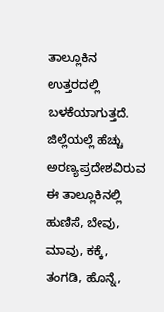ತಾಲ್ಲೂಕಿನ ಉತ್ತರದಲ್ಲಿ ಬಳಕೆಯಾಗುತ್ತದೆ. ಜಿಲ್ಲೆಯಲ್ಲೆ ಹೆಚ್ಚು ಅರಣ್ಯಪ್ರದೇಶವಿರುವ ಈ ತಾಲ್ಲೂಕಿನಲ್ಲಿ ಹುಣಿಸೆ, ಬೇವು, ಮಾವು, ಕಕ್ಕೆ, ತಂಗಡಿ, ಹೊನ್ನೆ,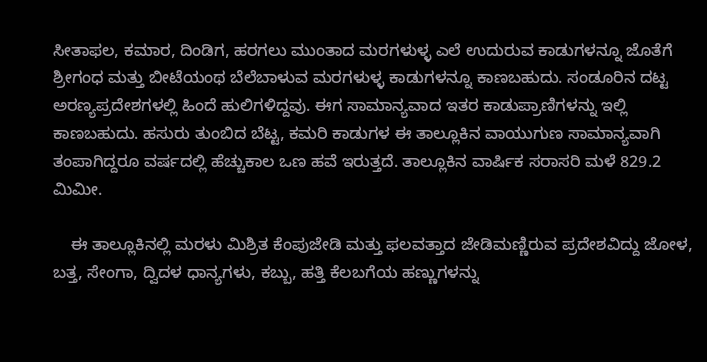ಸೀತಾಫಲ, ಕಮಾರ, ದಿಂಡಿಗ, ಹರಗಲು ಮುಂತಾದ ಮರಗಳುಳ್ಳ ಎಲೆ ಉದುರುವ ಕಾಡುಗಳನ್ನೂ ಜೊತೆಗೆ ಶ್ರೀಗಂಧ ಮತ್ತು ಬೀಟೆಯಂಥ ಬೆಲೆಬಾಳುವ ಮರಗಳುಳ್ಳ ಕಾಡುಗಳನ್ನೂ ಕಾಣಬಹುದು. ಸಂಡೂರಿನ ದಟ್ಟ ಅರಣ್ಯಪ್ರದೇಶಗಳಲ್ಲಿ ಹಿಂದೆ ಹುಲಿಗಳಿದ್ದವು. ಈಗ ಸಾಮಾನ್ಯವಾದ ಇತರ ಕಾಡುಪ್ರಾಣಿಗಳನ್ನು ಇಲ್ಲಿ ಕಾಣಬಹುದು. ಹಸುರು ತುಂಬಿದ ಬೆಟ್ಟ, ಕಮರಿ ಕಾಡುಗಳ ಈ ತಾಲ್ಲೂಕಿನ ವಾಯುಗುಣ ಸಾಮಾನ್ಯವಾಗಿ ತಂಪಾಗಿದ್ದರೂ ವರ್ಷದಲ್ಲಿ ಹೆಚ್ಚುಕಾಲ ಒಣ ಹವೆ ಇರುತ್ತದೆ. ತಾಲ್ಲೂಕಿನ ವಾರ್ಷಿಕ ಸರಾಸರಿ ಮಳೆ 829.2 ಮಿಮೀ.

    ಈ ತಾಲ್ಲೂಕಿನಲ್ಲಿ ಮರಳು ಮಿಶ್ರಿತ ಕೆಂಪುಜೇಡಿ ಮತ್ತು ಫಲವತ್ತಾದ ಜೇಡಿಮಣ್ಣಿರುವ ಪ್ರದೇಶವಿದ್ದು ಜೋಳ, ಬತ್ತ, ಸೇಂಗಾ, ದ್ವಿದಳ ಧಾನ್ಯಗಳು, ಕಬ್ಬು, ಹತ್ತಿ ಕೆಲಬಗೆಯ ಹಣ್ಣುಗಳನ್ನು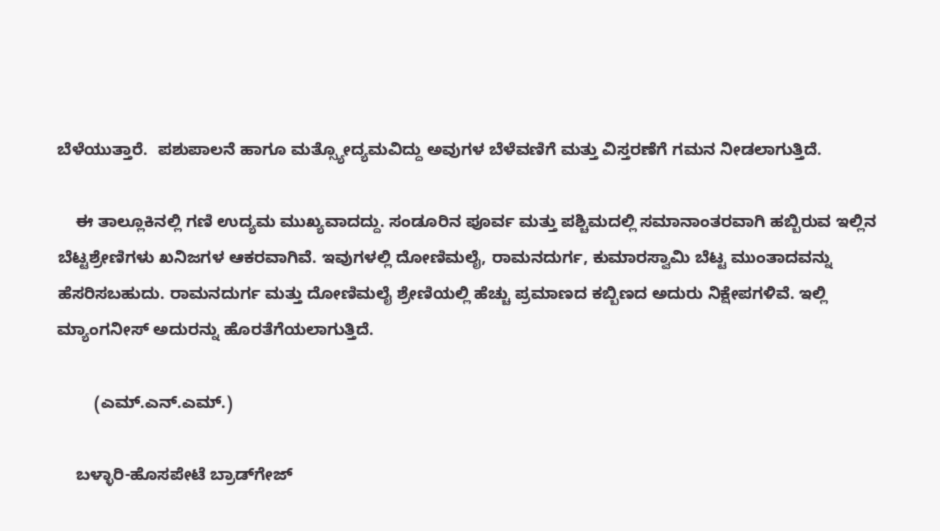ಬೆಳೆಯುತ್ತಾರೆ.  ಪಶುಪಾಲನೆ ಹಾಗೂ ಮತ್ಸ್ಯೋದ್ಯಮವಿದ್ದು ಅವುಗಳ ಬೆಳೆವಣಿಗೆ ಮತ್ತು ವಿಸ್ತರಣೆಗೆ ಗಮನ ನೀಡಲಾಗುತ್ತಿದೆ.

    ಈ ತಾಲ್ಲೂಕಿನಲ್ಲಿ ಗಣಿ ಉದ್ಯಮ ಮುಖ್ಯವಾದದ್ದು. ಸಂಡೂರಿನ ಪೂರ್ವ ಮತ್ತು ಪಶ್ಚಿಮದಲ್ಲಿ ಸಮಾನಾಂತರವಾಗಿ ಹಬ್ಬಿರುವ ಇಲ್ಲಿನ ಬೆಟ್ಟಶ್ರೇಣಿಗಳು ಖನಿಜಗಳ ಆಕರವಾಗಿವೆ. ಇವುಗಳಲ್ಲಿ ದೋಣಿಮಲೈ, ರಾಮನದುರ್ಗ, ಕುಮಾರಸ್ವಾಮಿ ಬೆಟ್ಟ ಮುಂತಾದವನ್ನು ಹೆಸರಿಸಬಹುದು. ರಾಮನದುರ್ಗ ಮತ್ತು ದೋಣಿಮಲೈ ಶ್ರೇಣಿಯಲ್ಲಿ ಹೆಚ್ಚು ಪ್ರಮಾಣದ ಕಬ್ಬಿಣದ ಅದುರು ನಿಕ್ಷೇಪಗಳಿವೆ. ಇಲ್ಲಿ ಮ್ಯಾಂಗನೀಸ್ ಅದುರನ್ನು ಹೊರತೆಗೆಯಲಾಗುತ್ತಿದೆ.

        (ಎಮ್.ಎನ್.ಎಮ್.)

    ಬಳ್ಳಾರಿ-ಹೊಸಪೇಟೆ ಬ್ರಾಡ್‍ಗೇಜ್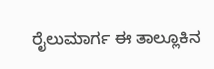ರೈಲುಮಾರ್ಗ ಈ ತಾಲ್ಲೂಕಿನ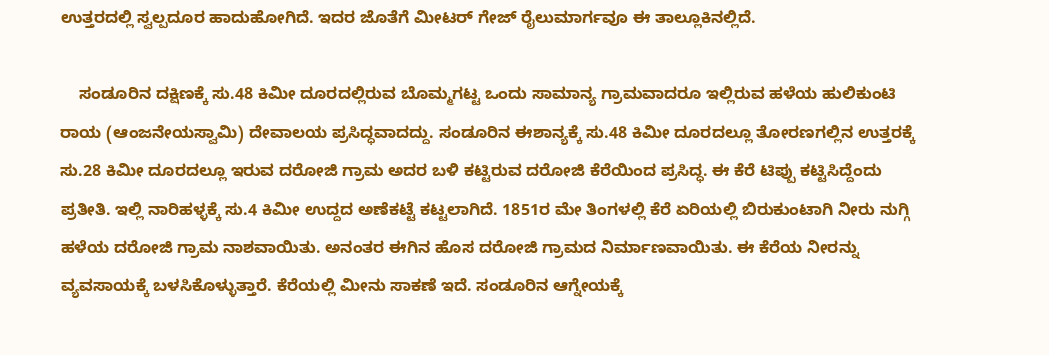ಉತ್ತರದಲ್ಲಿ ಸ್ವಲ್ಪದೂರ ಹಾದುಹೋಗಿದೆ. ಇದರ ಜೊತೆಗೆ ಮೀಟರ್ ಗೇಜ್ ರೈಲುಮಾರ್ಗವೂ ಈ ತಾಲ್ಲೂಕಿನಲ್ಲಿದೆ.

    ಸಂಡೂರಿನ ದಕ್ಷಿಣಕ್ಕೆ ಸು.48 ಕಿಮೀ ದೂರದಲ್ಲಿರುವ ಬೊಮ್ಮಗಟ್ಟ ಒಂದು ಸಾಮಾನ್ಯ ಗ್ರಾಮವಾದರೂ ಇಲ್ಲಿರುವ ಹಳೆಯ ಹುಲಿಕುಂಟಿ ರಾಯ (ಆಂಜನೇಯಸ್ವಾಮಿ) ದೇವಾಲಯ ಪ್ರಸಿದ್ಧವಾದದ್ದು. ಸಂಡೂರಿನ ಈಶಾನ್ಯಕ್ಕೆ ಸು.48 ಕಿಮೀ ದೂರದಲ್ಲೂ ತೋರಣಗಲ್ಲಿನ ಉತ್ತರಕ್ಕೆ ಸು.28 ಕಿಮೀ ದೂರದಲ್ಲೂ ಇರುವ ದರೋಜಿ ಗ್ರಾಮ ಅದರ ಬಳಿ ಕಟ್ಟಿರುವ ದರೋಜಿ ಕೆರೆಯಿಂದ ಪ್ರಸಿದ್ಧ. ಈ ಕೆರೆ ಟಿಪ್ಪು ಕಟ್ಟಿಸಿದ್ದೆಂದು ಪ್ರತೀತಿ. ಇಲ್ಲಿ ನಾರಿಹಳ್ಳಕ್ಕೆ ಸು.4 ಕಿಮೀ ಉದ್ದದ ಅಣೆಕಟ್ಟೆ ಕಟ್ಟಲಾಗಿದೆ. 1851ರ ಮೇ ತಿಂಗಳಲ್ಲಿ ಕೆರೆ ಏರಿಯಲ್ಲಿ ಬಿರುಕುಂಟಾಗಿ ನೀರು ನುಗ್ಗಿ ಹಳೆಯ ದರೋಜಿ ಗ್ರಾಮ ನಾಶವಾಯಿತು. ಅನಂತರ ಈಗಿನ ಹೊಸ ದರೋಜಿ ಗ್ರಾಮದ ನಿರ್ಮಾಣವಾಯಿತು. ಈ ಕೆರೆಯ ನೀರನ್ನು ವ್ಯವಸಾಯಕ್ಕೆ ಬಳಸಿಕೊಳ್ಳುತ್ತಾರೆ. ಕೆರೆಯಲ್ಲಿ ಮೀನು ಸಾಕಣೆ ಇದೆ. ಸಂಡೂರಿನ ಆಗ್ನೇಯಕ್ಕೆ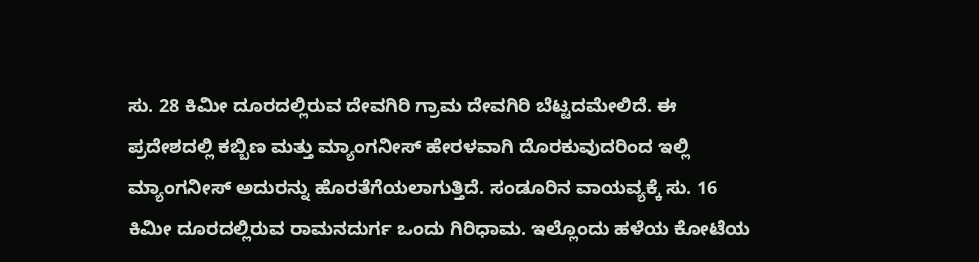ಸು. 28 ಕಿಮೀ ದೂರದಲ್ಲಿರುವ ದೇವಗಿರಿ ಗ್ರಾಮ ದೇವಗಿರಿ ಬೆಟ್ಟದಮೇಲಿದೆ. ಈ ಪ್ರದೇಶದಲ್ಲಿ ಕಬ್ಬಿಣ ಮತ್ತು ಮ್ಯಾಂಗನೀಸ್ ಹೇರಳವಾಗಿ ದೊರಕುವುದರಿಂದ ಇಲ್ಲಿ ಮ್ಯಾಂಗನೀಸ್ ಅದುರನ್ನು ಹೊರತೆಗೆಯಲಾಗುತ್ತಿದೆ. ಸಂಡೂರಿನ ವಾಯವ್ಯಕ್ಕೆ ಸು. 16 ಕಿಮೀ ದೂರದಲ್ಲಿರುವ ರಾಮನದುರ್ಗ ಒಂದು ಗಿರಿಧಾಮ. ಇಲ್ಲೊಂದು ಹಳೆಯ ಕೋಟೆಯ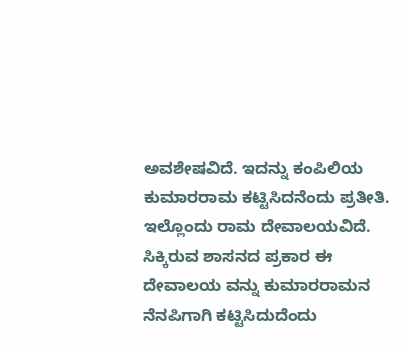ಅವಶೇಷವಿದೆ. ಇದನ್ನು ಕಂಪಿಲಿಯ ಕುಮಾರರಾಮ ಕಟ್ಟಿಸಿದನೆಂದು ಪ್ರತೀತಿ. ಇಲ್ಲೊಂದು ರಾಮ ದೇವಾಲಯವಿದೆ. ಸಿಕ್ಕಿರುವ ಶಾಸನದ ಪ್ರಕಾರ ಈ ದೇವಾಲಯ ವನ್ನು ಕುಮಾರರಾಮನ ನೆನಪಿಗಾಗಿ ಕಟ್ಟಿಸಿದುದೆಂದು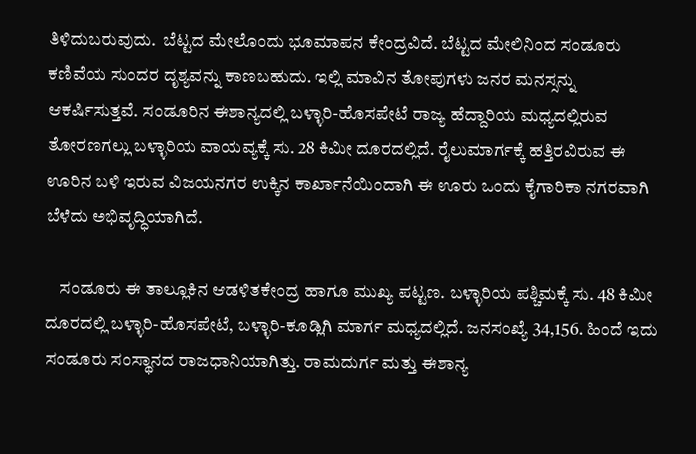ತಿಳಿದುಬರುವುದು.  ಬೆಟ್ಟದ ಮೇಲೊಂದು ಭೂಮಾಪನ ಕೇಂದ್ರವಿದೆ. ಬೆಟ್ಟದ ಮೇಲಿನಿಂದ ಸಂಡೂರು ಕಣಿವೆಯ ಸುಂದರ ದೃಶ್ಯವನ್ನು ಕಾಣಬಹುದು. ಇಲ್ಲಿ ಮಾವಿನ ತೋಪುಗಳು ಜನರ ಮನಸ್ಸನ್ನು ಆಕರ್ಷಿಸುತ್ತವೆ. ಸಂಡೂರಿನ ಈಶಾನ್ಯದಲ್ಲಿ ಬಳ್ಳಾರಿ-ಹೊಸಪೇಟೆ ರಾಜ್ಯ ಹೆದ್ದಾರಿಯ ಮಧ್ಯದಲ್ಲಿರುವ ತೋರಣಗಲ್ಲು ಬಳ್ಳಾರಿಯ ವಾಯವ್ಯಕ್ಕೆ ಸು. 28 ಕಿಮೀ ದೂರದಲ್ಲಿದೆ. ರೈಲುಮಾರ್ಗಕ್ಕೆ ಹತ್ತಿರವಿರುವ ಈ ಊರಿನ ಬಳಿ ಇರುವ ವಿಜಯನಗರ ಉಕ್ಕಿನ ಕಾರ್ಖಾನೆಯಿಂದಾಗಿ ಈ ಊರು ಒಂದು ಕೈಗಾರಿಕಾ ನಗರವಾಗಿ ಬೆಳೆದು ಅಭಿವೃದ್ಧಿಯಾಗಿದೆ.

    ಸಂಡೂರು ಈ ತಾಲ್ಲೂಕಿನ ಆಡಳಿತಕೇಂದ್ರ ಹಾಗೂ ಮುಖ್ಯ ಪಟ್ಟಣ. ಬಳ್ಳಾರಿಯ ಪಶ್ಚಿಮಕ್ಕೆ ಸು. 48 ಕಿಮೀ ದೂರದಲ್ಲಿ ಬಳ್ಳಾರಿ-ಹೊಸಪೇಟೆ, ಬಳ್ಳಾರಿ-ಕೂಡ್ಲಿಗಿ ಮಾರ್ಗ ಮಧ್ಯದಲ್ಲಿದೆ. ಜನಸಂಖ್ಯೆ 34,156. ಹಿಂದೆ ಇದು ಸಂಡೂರು ಸಂಸ್ಥಾನದ ರಾಜಧಾನಿಯಾಗಿತ್ತು. ರಾಮದುರ್ಗ ಮತ್ತು ಈಶಾನ್ಯ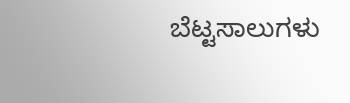ಬೆಟ್ಟಸಾಲುಗಳು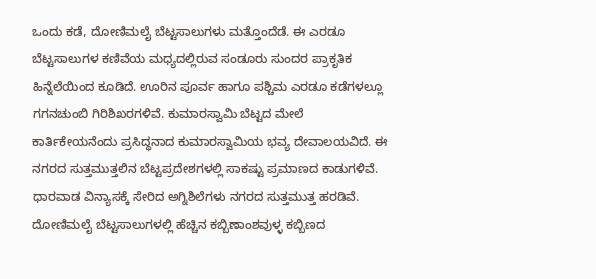ಒಂದು ಕಡೆ, ದೋಣಿಮಲೈ ಬೆಟ್ಟಸಾಲುಗಳು ಮತ್ತೊಂದೆಡೆ. ಈ ಎರಡೂ ಬೆಟ್ಟಸಾಲುಗಳ ಕಣಿವೆಯ ಮಧ್ಯದಲ್ಲಿರುವ ಸಂಡೂರು ಸುಂದರ ಪ್ರಾಕೃತಿಕ ಹಿನ್ನೆಲೆಯಿಂದ ಕೂಡಿದೆ. ಊರಿನ ಪೂರ್ವ ಹಾಗೂ ಪಶ್ಚಿಮ ಎರಡೂ ಕಡೆಗಳಲ್ಲೂ ಗಗನಚುಂಬಿ ಗಿರಿಶಿಖರಗಳಿವೆ. ಕುಮಾರಸ್ವಾಮಿ ಬೆಟ್ಟದ ಮೇಲೆ ಕಾರ್ತಿಕೇಯನೆಂದು ಪ್ರಸಿದ್ಧನಾದ ಕುಮಾರಸ್ವಾಮಿಯ ಭವ್ಯ ದೇವಾಲಯವಿದೆ. ಈ ನಗರದ ಸುತ್ತಮುತ್ತಲಿನ ಬೆಟ್ಟಪ್ರದೇಶಗಳಲ್ಲಿ ಸಾಕಷ್ಟು ಪ್ರಮಾಣದ ಕಾಡುಗಳಿವೆ. ಧಾರವಾಡ ವಿನ್ಯಾಸಕ್ಕೆ ಸೇರಿದ ಅಗ್ನಿಶಿಲೆಗಳು ನಗರದ ಸುತ್ತಮುತ್ತ ಹರಡಿವೆ. ದೋಣಿಮಲೈ ಬೆಟ್ಟಸಾಲುಗಳಲ್ಲಿ ಹೆಚ್ಚಿನ ಕಬ್ಬಿಣಾಂಶವುಳ್ಳ ಕಬ್ಬಿಣದ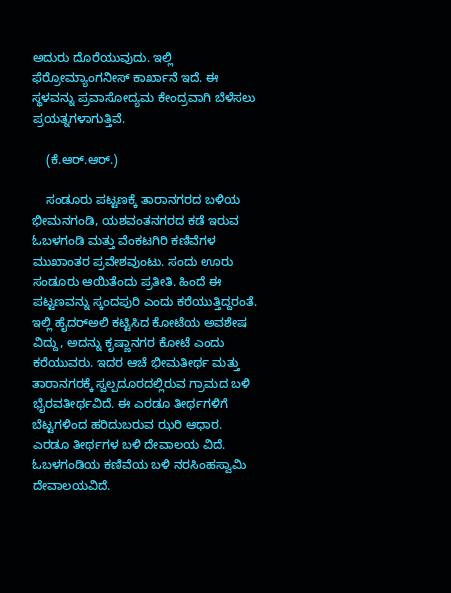ಅದುರು ದೊರೆಯುವುದು. ಇಲ್ಲಿ ಫೆರ್ರೋಮ್ಯಾಂಗನೀಸ್ ಕಾರ್ಖಾನೆ ಇದೆ. ಈ ಸ್ಥಳವನ್ನು ಪ್ರವಾಸೋದ್ಯಮ ಕೇಂದ್ರವಾಗಿ ಬೆಳೆಸಲು ಪ್ರಯತ್ನಗಳಾಗುತ್ತಿವೆ.

    (ಕೆ.ಆರ್.ಆರ್.)

    ಸಂಡೂರು ಪಟ್ಟಣಕ್ಕೆ ತಾರಾನಗರದ ಬಳಿಯ ಭೀಮನಗಂಡಿ, ಯಶವಂತನಗರದ ಕಡೆ ಇರುವ ಓಬಳಗಂಡಿ ಮತ್ತು ವೆಂಕಟಗಿರಿ ಕಣಿವೆಗಳ ಮುಖಾಂತರ ಪ್ರವೇಶವುಂಟು. ಸಂದು ಊರು ಸಂಡೂರು ಆಯಿತೆಂದು ಪ್ರತೀತಿ. ಹಿಂದೆ ಈ ಪಟ್ಟಣವನ್ನು ಸ್ಕಂದಪುರಿ ಎಂದು ಕರೆಯುತ್ತಿದ್ದರಂತೆ. ಇಲ್ಲಿ ಹೈದರ್‍ಅಲಿ ಕಟ್ಟಿಸಿದ ಕೋಟೆಯ ಅವಶೇಷ ವಿದ್ದು, ಅದನ್ನು ಕೃಷ್ಣಾನಗರ ಕೋಟೆ ಎಂದು ಕರೆಯುವರು. ಇದರ ಆಚೆ ಭೀಮತೀರ್ಥ ಮತ್ತು ತಾರಾನಗರಕ್ಕೆ ಸ್ವಲ್ಪದೂರದಲ್ಲಿರುವ ಗ್ರಾಮದ ಬಳಿ ಭೈರವತೀರ್ಥವಿದೆ. ಈ ಎರಡೂ ತೀರ್ಥಗಳಿಗೆ ಬೆಟ್ಟಗಳಿಂದ ಹರಿದುಬರುವ ಝರಿ ಆಧಾರ. ಎರಡೂ ತೀರ್ಥಗಳ ಬಳಿ ದೇವಾಲಯ ವಿದೆ. ಓಬಳಗಂಡಿಯ ಕಣಿವೆಯ ಬಳಿ ನರಸಿಂಹಸ್ವಾಮಿ ದೇವಾಲಯವಿದೆ.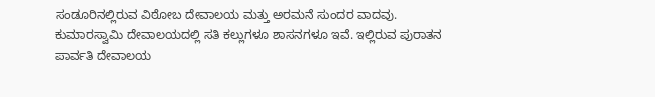ಸಂಡೂರಿನಲ್ಲಿರುವ ವಿಠೋಬ ದೇವಾಲಯ ಮತ್ತು ಅರಮನೆ ಸುಂದರ ವಾದವು. ಕುಮಾರಸ್ವಾಮಿ ದೇವಾಲಯದಲ್ಲಿ ಸತಿ ಕಲ್ಲುಗಳೂ ಶಾಸನಗಳೂ ಇವೆ. ಇಲ್ಲಿರುವ ಪುರಾತನ ಪಾರ್ವತಿ ದೇವಾಲಯ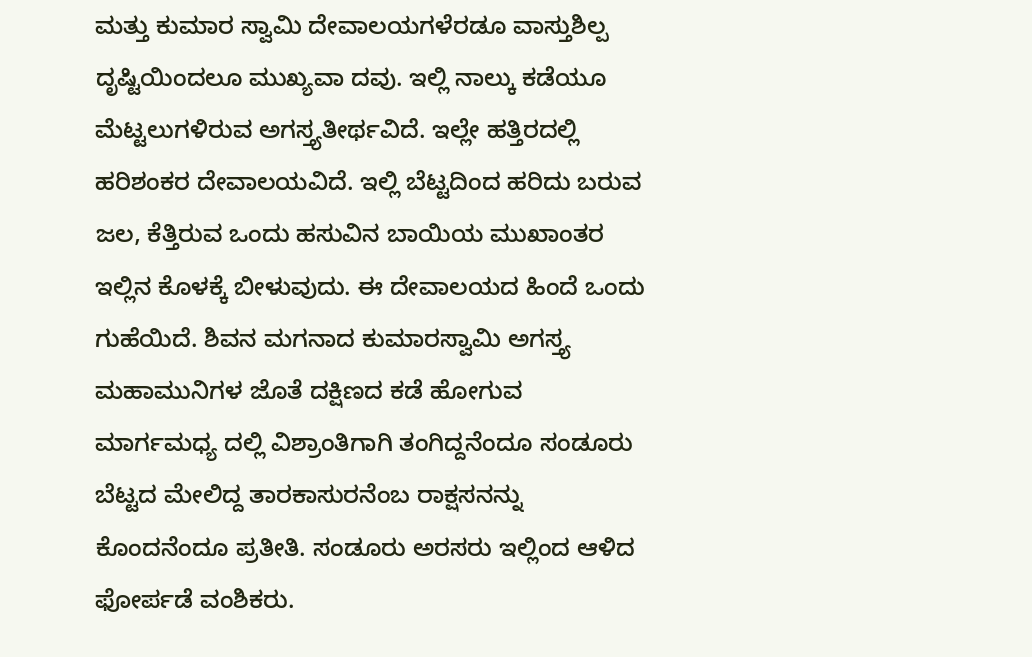ಮತ್ತು ಕುಮಾರ ಸ್ವಾಮಿ ದೇವಾಲಯಗಳೆರಡೂ ವಾಸ್ತುಶಿಲ್ಪ ದೃಷ್ಟಿಯಿಂದಲೂ ಮುಖ್ಯವಾ ದವು. ಇಲ್ಲಿ ನಾಲ್ಕು ಕಡೆಯೂ ಮೆಟ್ಟಲುಗಳಿರುವ ಅಗಸ್ತ್ಯತೀರ್ಥವಿದೆ. ಇಲ್ಲೇ ಹತ್ತಿರದಲ್ಲಿ ಹರಿಶಂಕರ ದೇವಾಲಯವಿದೆ. ಇಲ್ಲಿ ಬೆಟ್ಟದಿಂದ ಹರಿದು ಬರುವ ಜಲ, ಕೆತ್ತಿರುವ ಒಂದು ಹಸುವಿನ ಬಾಯಿಯ ಮುಖಾಂತರ ಇಲ್ಲಿನ ಕೊಳಕ್ಕೆ ಬೀಳುವುದು. ಈ ದೇವಾಲಯದ ಹಿಂದೆ ಒಂದು ಗುಹೆಯಿದೆ. ಶಿವನ ಮಗನಾದ ಕುಮಾರಸ್ವಾಮಿ ಅಗಸ್ತ್ಯ ಮಹಾಮುನಿಗಳ ಜೊತೆ ದಕ್ಷಿಣದ ಕಡೆ ಹೋಗುವ ಮಾರ್ಗಮಧ್ಯ ದಲ್ಲಿ ವಿಶ್ರಾಂತಿಗಾಗಿ ತಂಗಿದ್ದನೆಂದೂ ಸಂಡೂರು ಬೆಟ್ಟದ ಮೇಲಿದ್ದ ತಾರಕಾಸುರನೆಂಬ ರಾಕ್ಷಸನನ್ನು ಕೊಂದನೆಂದೂ ಪ್ರತೀತಿ. ಸಂಡೂರು ಅರಸರು ಇಲ್ಲಿಂದ ಆಳಿದ ಫೋರ್ಪಡೆ ವಂಶಿಕರು.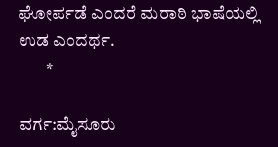ಘೋರ್ಪಡೆ ಎಂದರೆ ಮರಾಠಿ ಭಾಷೆಯಲ್ಲಿ ಉಡ ಎಂದರ್ಥ.
        *

ವರ್ಗ:ಮೈಸೂರು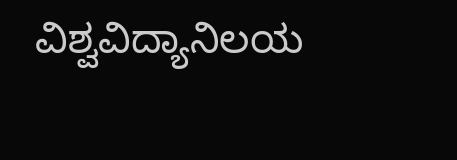ವಿಶ್ವವಿದ್ಯಾನಿಲಯ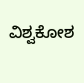ವಿಶ್ವಕೋಶ